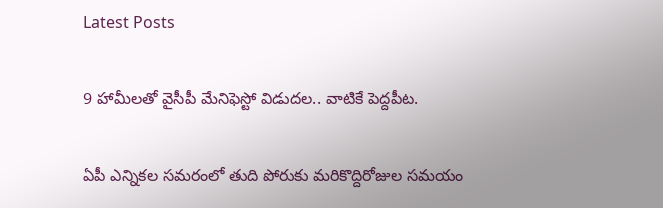Latest Posts

9 హామీలతో వైసీపీ మేనిఫెస్టో విడుదల.. వాటికే పెద్దపీట.

ఏపీ ఎన్నికల సమరంలో తుది పోరుకు మరికొద్దిరోజుల సమయం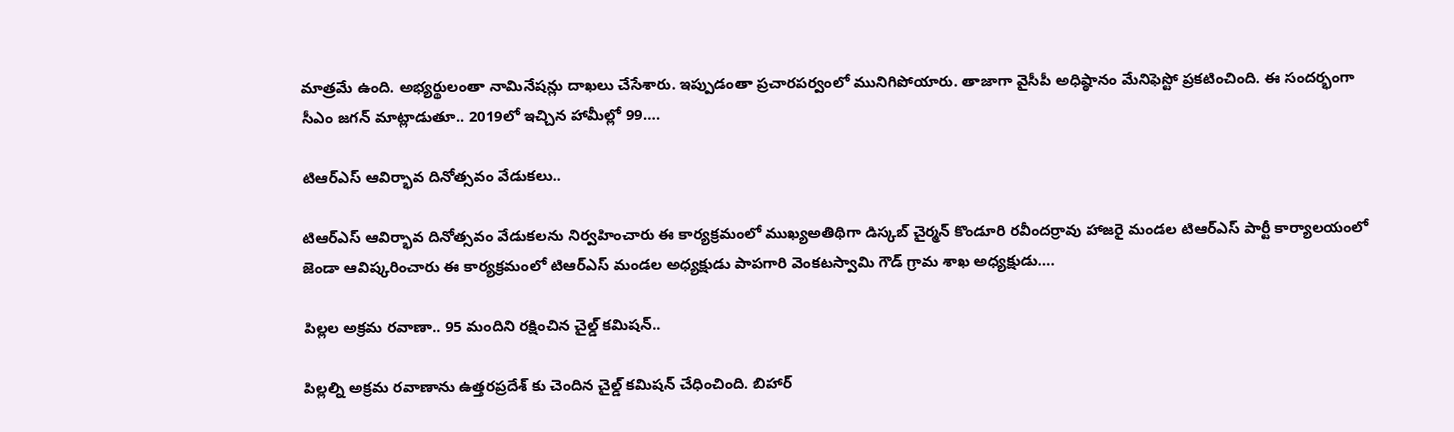మాత్రమే ఉంది. అభ్యర్థులంతా నామినేషన్లు దాఖలు చేసేశారు. ఇప్పుడంతా ప్రచారపర్వంలో మునిగిపోయారు. తాజాగా వైసీపీ అధిష్ఠానం మేనిఫెస్టో ప్రకటించింది. ఈ సందర్భంగా సీఎం జగన్ మాట్లాడుతూ.. 2019లో ఇచ్చిన హామీల్లో 99….

టిఆర్ఎస్ ఆవిర్భావ దినోత్సవం వేడుకలు..

టిఆర్ఎస్ ఆవిర్భావ దినోత్సవం వేడుకలను నిర్వహించారు ఈ కార్యక్రమంలో ముఖ్యఅతిథిగా డిస్కబ్ చైర్మన్ కొండూరి రవీందర్రావు హాజరై మండల టిఆర్ఎస్ పార్టీ కార్యాలయంలో జెండా ఆవిష్కరించారు ఈ కార్యక్రమంలో టిఆర్ఎస్ మండల అధ్యక్షుడు పాపగారి వెంకటస్వామి గౌడ్ గ్రామ శాఖ అధ్యక్షుడు….

పిల్లల అక్రమ రవాణా.. 95 మందిని రక్షించిన చైల్డ్ కమిషన్..

పిల్లల్ని అక్రమ రవాణాను ఉత్తరప్రదేశ్ కు చెందిన చైల్డ్ కమిషన్ చేధించింది. బిహార్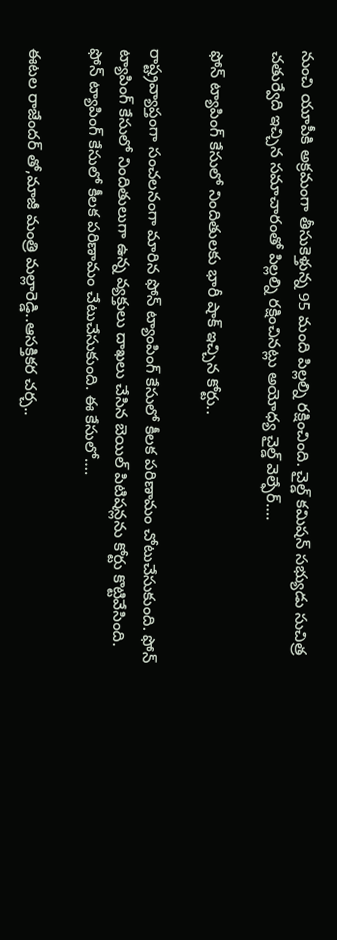నుంచి యూపీకి అక్రమంగా తీసుకెళ్తున్న 95 మంది పిల్లల్ని రక్షించింది. చైల్డ్ కమిషన్ సభ్యుడు సుచిత్ర చతుర్వేది ఇచ్చిన సమాచారంతో పిల్లల్ని రక్షించినట్లు అయోధ్య చైల్డ్ వెల్ఫేర్….

ఫోన్ ట్యాపింగ్ కేసులో నిందితులకు భారీ షాక్ ఇచ్చిన కోర్టు..

రాష్ట్రవ్యాప్తంగా సంచలనంగా మారిన ఫోన్ ట్యాంపింగ్ కేసులో కీలక పరిణామం చోటుచేసుకుంది. ఫోన్ ట్యాపింగ్ కేసులో నిందితులుగా ఉన్న వ్యక్తులు దాఖలు చేసిన బెయిల్ పిటిషన్లను కోర్టు కొట్టివేసింది.   ఫోన్ ట్యాపింగ్ కేసులో కీలక పరిణామం చేటుచేసుకుంది. ఈ కేసులో….

ఈటల రాజేందర్ తో,మాజీ మంత్రి మల్లారెడ్డి..ఆసక్తికర చర్చ..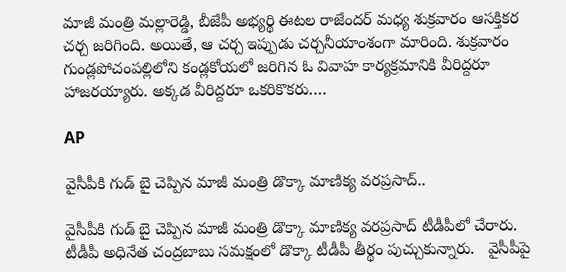మాజీ మంత్రి మల్లారెడ్డి, బీజేపీ అభ్యర్థి ఈటల రాజేందర్ మధ్య శుక్రవారం ఆసక్తికర చర్చ జరిగింది. అయితే, ఆ చర్చ ఇప్పుడు చర్చనీయాంశంగా మారింది. శుక్రవారం గుండ్లపోచంపల్లిలోని కండ్లకోయలో జరిగిన ఓ వివాహ కార్యక్రమానికి వీరిద్దరూ హాజరయ్యారు. అక్కడ వీరిద్దరూ ఒకరికొకరు….

AP

వైసీపీకి గుడ్ బై చెప్పిన మాజీ మంత్రి డొక్కా మాణిక్య వరప్రసాద్..

వైసీపీకి గుడ్ బై చెప్పిన మాజీ మంత్రి డొక్కా మాణిక్య వరప్రసాద్ టీడీపీలో చేరారు. టీడీపీ అధినేత చంద్రబాబు సమక్షంలో డొక్కా టీడీపీ తీర్థం పుచ్చుకున్నారు.   వైసీపీపై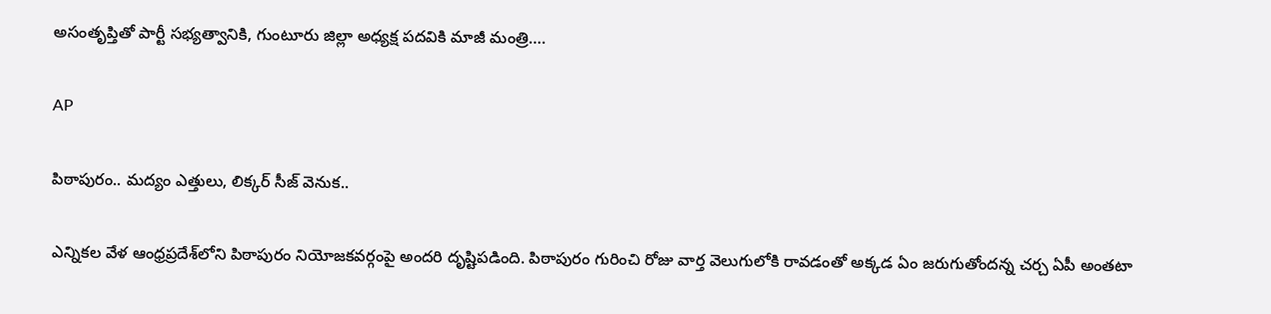అసంతృప్తితో పార్టీ సభ్యత్వానికి, గుంటూరు జిల్లా అధ్యక్ష పదవికి మాజీ మంత్రి….

AP

పిఠాపురం.. మద్యం ఎత్తులు, లిక్కర్ సీజ్ వెనుక..

ఎన్నికల వేళ ఆంధ్రప్రదేశ్‌లోని పిఠాపురం నియోజకవర్గంపై అందరి దృష్టిపడింది. పిఠాపురం గురించి రోజు వార్త వెలుగులోకి రావడంతో అక్కడ ఏం జరుగుతోందన్న చర్చ ఏపీ అంతటా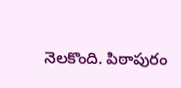నెలకొంది. పిఠాపురం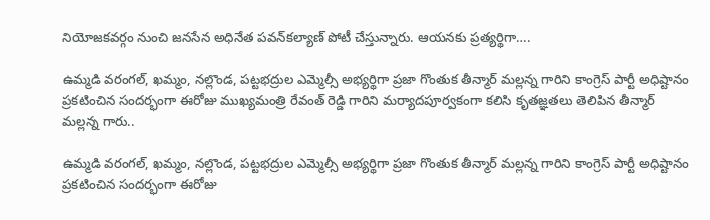నియోజకవర్గం నుంచి జనసేన అధినేత పవన్‌కల్యాణ్ పోటీ చేస్తున్నారు. ఆయనకు ప్రత్యర్థిగా….

ఉమ్మడి వరంగల్, ఖమ్మం, నల్లొండ, పట్టభద్రుల ఎమ్మెల్సీ అభ్యర్థిగా ప్రజా గొంతుక తీన్మార్ మల్లన్న గారిని కాంగ్రెస్ పార్టీ అధిష్టానం ప్రకటించిన సందర్భంగా ఈరోజు ముఖ్యమంత్రి రేవంత్ రెడ్డి గారిని మర్యాదపూర్వకంగా కలిసి కృతజ్ఞతలు తెలిపిన తీన్మార్ మల్లన్న గారు..

ఉమ్మడి వరంగల్, ఖమ్మం, నల్లొండ, పట్టభద్రుల ఎమ్మెల్సీ అభ్యర్థిగా ప్రజా గొంతుక తీన్మార్ మల్లన్న గారిని కాంగ్రెస్ పార్టీ అధిష్టానం ప్రకటించిన సందర్భంగా ఈరోజు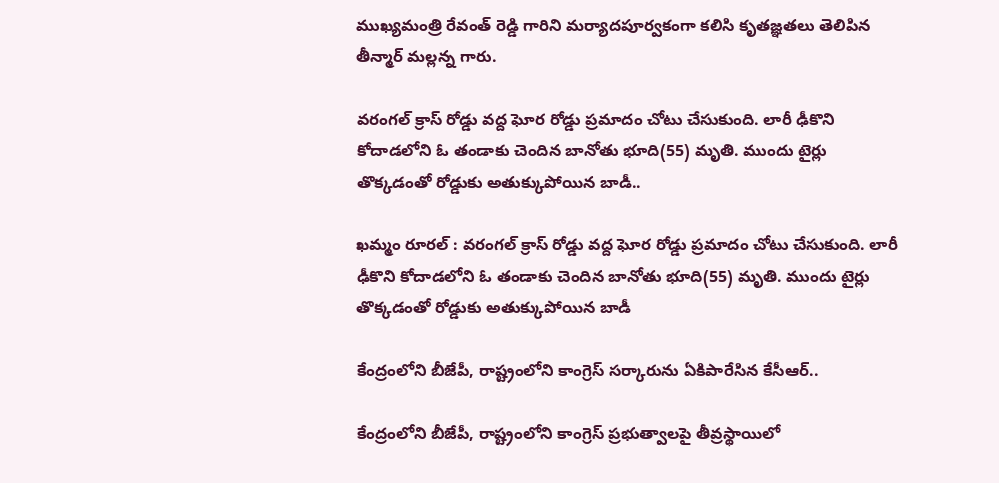ముఖ్యమంత్రి రేవంత్ రెడ్డి గారిని మర్యాదపూర్వకంగా కలిసి కృతజ్ఞతలు తెలిపిన తీన్మార్ మల్లన్న గారు.

వరంగల్ క్రాస్ రోడ్డు వద్ద ఘోర రోడ్డు ప్రమాదం చోటు చేసుకుంది. లారీ ఢీకొని కోదాడలోని ఓ తండాకు చెందిన బానోతు భూది(55) మృతి. ముందు టైర్లు తొక్కడంతో రోడ్డుకు అతుక్కుపోయిన బాడీ..

ఖమ్మం రూరల్ : వరంగల్ క్రాస్ రోడ్డు వద్ద ఘోర రోడ్డు ప్రమాదం చోటు చేసుకుంది. లారీ ఢీకొని కోదాడలోని ఓ తండాకు చెందిన బానోతు భూది(55) మృతి. ముందు టైర్లు తొక్కడంతో రోడ్డుకు అతుక్కుపోయిన బాడీ

కేంద్రంలోని బీజేపీ, రాష్ట్రంలోని కాంగ్రెస్ సర్కారును ఏకిపారేసిన కేసీఆర్..

కేంద్రంలోని బీజేపీ, రాష్ట్రంలోని కాంగ్రెస్ ప్రభుత్వాలపై తీవ్రస్థాయిలో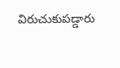విరుచుకుపడ్డారు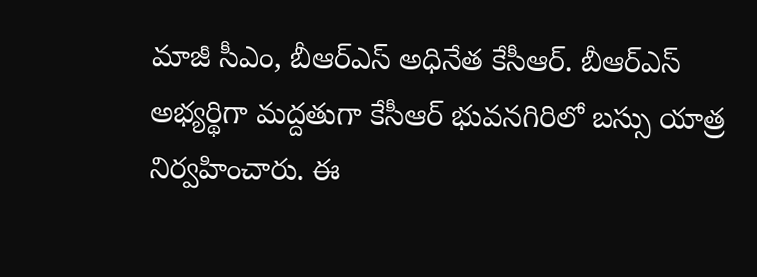మాజీ సీఎం, బీఆర్ఎస్ అధినేత కేసీఆర్. బీఆర్ఎస్ అభ్యర్థిగా మద్దతుగా కేసీఆర్ భువనగిరిలో బస్సు యాత్ర నిర్వహించారు. ఈ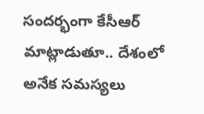సందర్భంగా కేసీఆర్ మాట్లాడుతూ.. దేశంలో అనేక సమస్యలు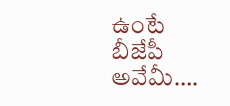ఉంటే బీజేపీ అవేమీ….